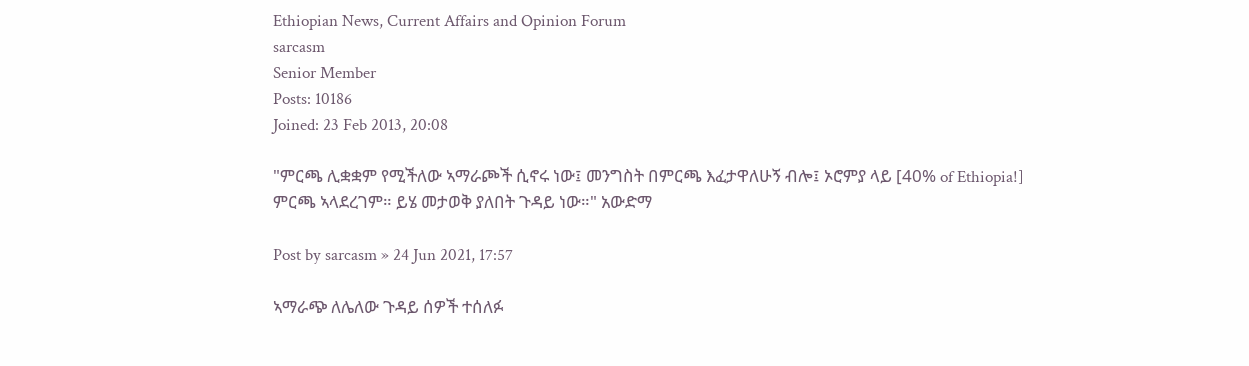Ethiopian News, Current Affairs and Opinion Forum
sarcasm
Senior Member
Posts: 10186
Joined: 23 Feb 2013, 20:08

"ምርጫ ሊቋቋም የሚችለው ኣማራጮች ሲኖሩ ነው፤ መንግስት በምርጫ እፈታዋለሁኝ ብሎ፤ ኦሮምያ ላይ [40% of Ethiopia!] ምርጫ ኣላደረገም። ይሄ መታወቅ ያለበት ጉዳይ ነው።" አውድማ

Post by sarcasm » 24 Jun 2021, 17:57

ኣማራጭ ለሌለው ጉዳይ ሰዎች ተሰለፉ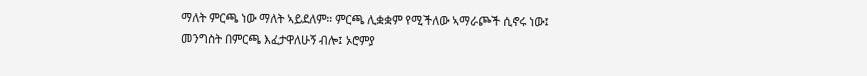ማለት ምርጫ ነው ማለት ኣይደለም። ምርጫ ሊቋቋም የሚችለው ኣማራጮች ሲኖሩ ነው፤ መንግስት በምርጫ እፈታዋለሁኝ ብሎ፤ ኦሮምያ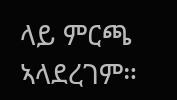ላይ ምርጫ ኣላደረገም።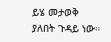ይሄ መታወቅ ያለበት ጉዳይ ነው።